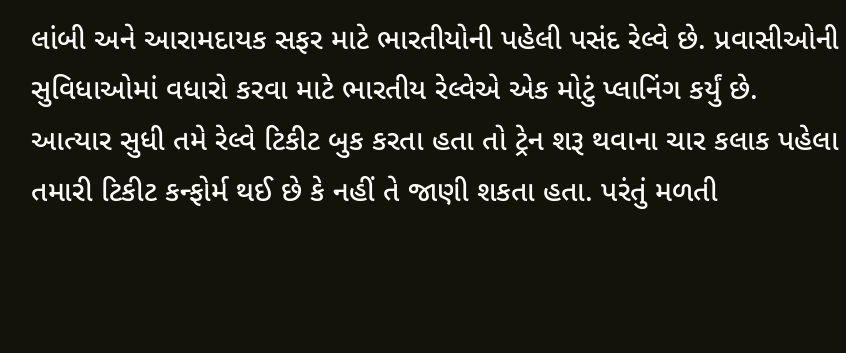લાંબી અને આરામદાયક સફર માટે ભારતીયોની પહેલી પસંદ રેલ્વે છે. પ્રવાસીઓની સુવિધાઓમાં વધારો કરવા માટે ભારતીય રેલ્વેએ એક મોટું પ્લાનિંગ કર્યું છે. આત્યાર સુધી તમે રેલ્વે ટિકીટ બુક કરતા હતા તો ટ્રેન શરૂ થવાના ચાર કલાક પહેલા તમારી ટિકીટ કન્ફોર્મ થઈ છે કે નહીં તે જાણી શકતા હતા. પરંતું મળતી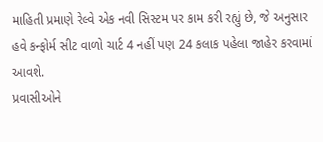માહિતી પ્રમાણે રેલ્વે એક નવી સિસ્ટમ પર કામ કરી રહ્યું છે, જે અનુસાર હવે કન્ફોર્મ સીટ વાળો ચાર્ટ 4 નહીં પણ 24 કલાક પહેલા જાહેર કરવામાં આવશે.
પ્રવાસીઓને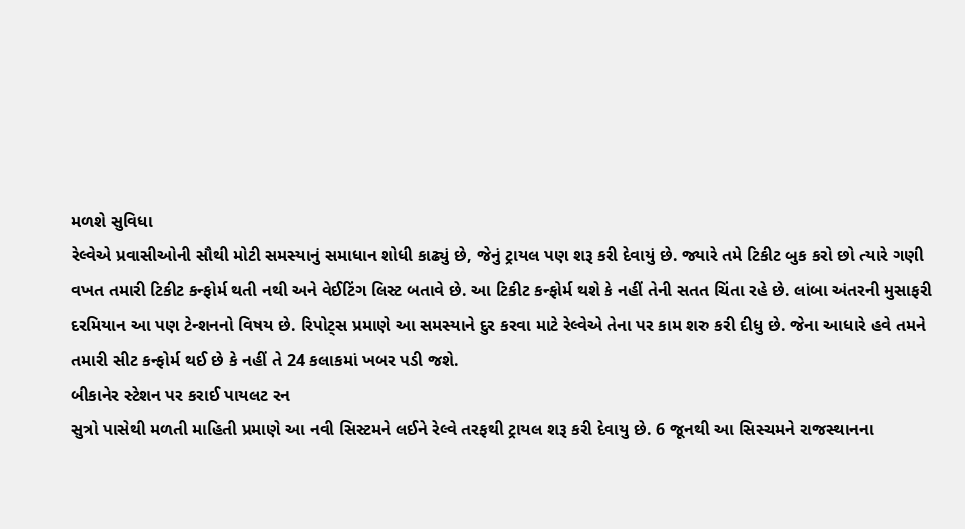મળશે સુવિધા
રેલ્વેએ પ્રવાસીઓની સૌથી મોટી સમસ્યાનું સમાધાન શોધી કાઢ્યું છે, જેનું ટ્રાયલ પણ શરૂ કરી દેવાયું છે. જ્યારે તમે ટિકીટ બુક કરો છો ત્યારે ગણી વખત તમારી ટિકીટ કન્ફોર્મ થતી નથી અને વેઈટિંગ લિસ્ટ બતાવે છે. આ ટિકીટ કન્ફોર્મ થશે કે નહીં તેની સતત ચિંતા રહે છે. લાંબા અંતરની મુસાફરી દરમિયાન આ પણ ટેન્શનનો વિષય છે. રિપોટ્સ પ્રમાણે આ સમસ્યાને દુર કરવા માટે રેલ્વેએ તેના પર કામ શરુ કરી દીધુ છે. જેના આધારે હવે તમને તમારી સીટ કન્ફોર્મ થઈ છે કે નહીં તે 24 કલાકમાં ખબર પડી જશે.
બીકાનેર સ્ટેશન પર કરાઈ પાયલટ રન
સુત્રો પાસેથી મળતી માહિતી પ્રમાણે આ નવી સિસ્ટમને લઈને રેલ્વે તરફથી ટ્રાયલ શરૂ કરી દેવાયુ છે. 6 જૂનથી આ સિસ્ચમને રાજસ્થાનના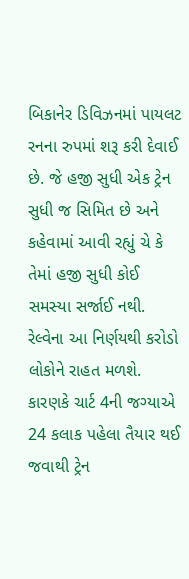બિકાનેર ડિવિઝનમાં પાયલટ રનના રુપમાં શરૂ કરી દેવાઈ છે. જે હજી સુધી એક ટ્રેન સુધી જ સિમિત છે અને કહેવામાં આવી રહ્યું ચે કે તેમાં હજી સુધી કોઈ સમસ્યા સર્જાઈ નથી.
રેલ્વેના આ નિર્ણયથી કરોડો લોકોને રાહત મળશે. કારણકે ચાર્ટ 4ની જગ્યાએ 24 કલાક પહેલા તૈયાર થઈ જવાથી ટ્રેન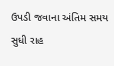ઉપડી જવાના અંતિમ સમય સુધી રાહ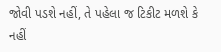જોવી પડશે નહીં, તે પહેલા જ ટિકીટ મળશે કે નહીં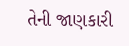તેની જાણકારી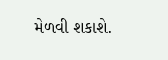મેળવી શકાશે.